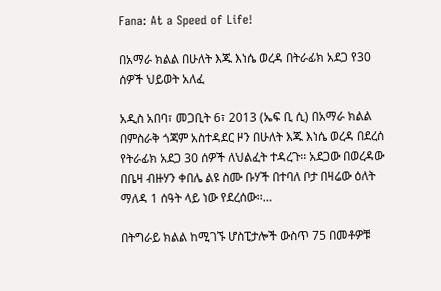Fana: At a Speed of Life!

በአማራ ክልል በሁለት እጁ እነሴ ወረዳ በትራፊክ አደጋ የ30 ሰዎች ህይወት አለፈ

አዲስ አበባ፣ መጋቢት 6፣ 2013 (ኤፍ ቢ ሲ) በአማራ ክልል በምስራቅ ጎጃም አስተዳደር ዞን በሁለት እጁ እነሴ ወረዳ በደረሰ የትራፊክ አደጋ 30 ሰዎች ለህልፈት ተዳረጉ፡፡ አደጋው በወረዳው በቤዛ ብዙሃን ቀበሌ ልዩ ስሙ ቡሃች በተባለ ቦታ በዛሬው ዕለት ማለዳ 1 ሰዓት ላይ ነው የደረሰው፡፡…

በትግራይ ክልል ከሚገኙ ሆስፒታሎች ውስጥ 75 በመቶዎቹ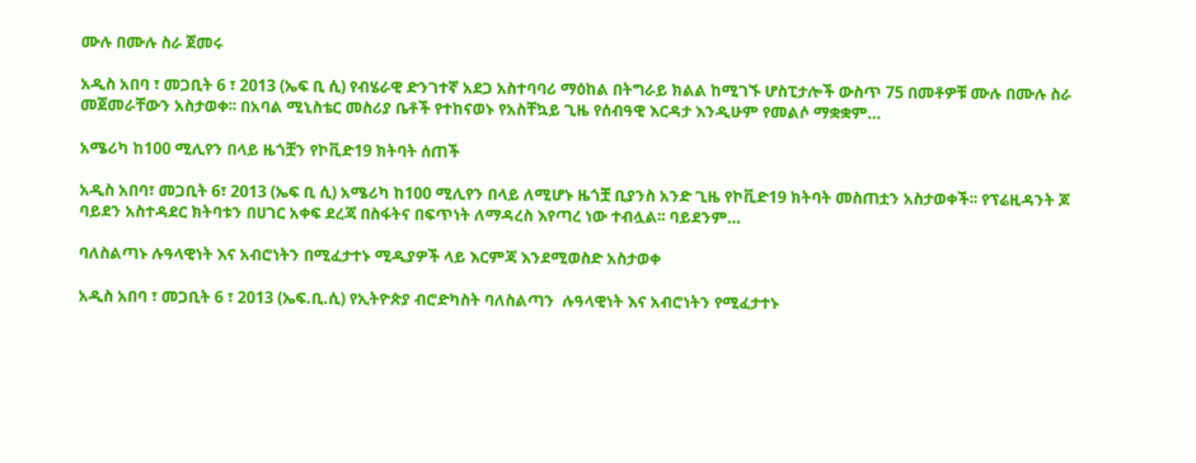ሙሉ በሙሉ ስራ ጀመሩ

አዲስ አበባ ፣ መጋቢት 6 ፣ 2013 (ኤፍ ቢ ሲ) የብሄራዊ ድንገተኛ አደጋ አስተባባሪ ማዕከል በትግራይ ክልል ከሚገኙ ሆስፒታሎች ውስጥ 75 በመቶዎቹ ሙሉ በሙሉ ስራ መጀመራቸውን አስታወቀ፡፡ በአባል ሚኒስቴር መስሪያ ቤቶች የተከናወኑ የአስቸኳይ ጊዜ የሰብዓዊ እርዳታ እንዲሁም የመልሶ ማቋቋም…

አሜሪካ ከ100 ሚሊየን በላይ ዜጎቿን የኮቪድ19 ክትባት ሰጠች

አዲስ አበባ፣ መጋቢት 6፣ 2013 (ኤፍ ቢ ሲ) አሜሪካ ከ100 ሚሊየን በላይ ለሚሆኑ ዜጎቿ ቢያንስ አንድ ጊዜ የኮቪድ19 ክትባት መስጠቷን አስታወቀች፡፡ የፕሬዚዳንት ጆ ባይደን አስተዳደር ክትባቱን በሀገር አቀፍ ደረጃ በስፋትና በፍጥነት ለማዳረስ እየጣረ ነው ተብሏል፡፡ ባይደንም…

ባለስልጣኑ ሉዓላዊነት እና አብሮነትን በሚፈታተኑ ሚዲያዎች ላይ እርምጃ እንደሚወስድ አስታወቀ

አዲስ አበባ ፣ መጋቢት 6 ፣ 2013 (ኤፍ.ቢ.ሲ) የኢትዮጵያ ብሮድካስት ባለስልጣን  ሉዓላዊነት እና አብሮነትን የሚፈታተኑ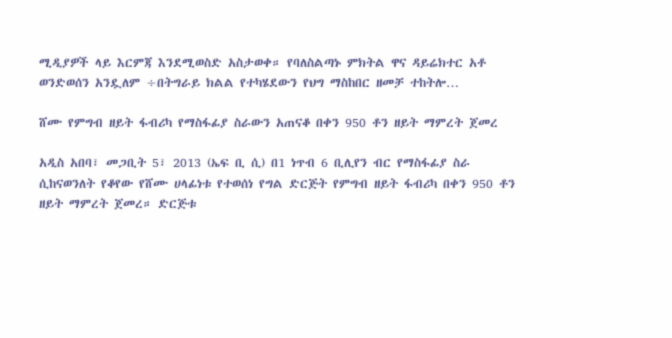ሚዲያዎች ላይ እርምጃ እንደሚወስድ አስታወቀ። የባለስልጣኑ ምክትል ዋና ዳይሬክተር አቶ ወንድወሰን አንዷለም ÷በትግራይ ክልል የተካሄደውን የህግ ማስከበር ዘመቻ ተከትሎ…

ሸሙ የምግብ ዘይት ፋብሪካ የማስፋፊያ ስራውን አጠናቆ በቀን 950 ቶን ዘይት ማምረት ጀመረ

አዲስ አበባ፣ መጋቢት 5፣ 2013 (ኤፍ ቢ ሲ) በ1 ነጥብ 6 ቢሊየን ብር የማስፋፊያ ስራ ሲከናወንለት የቆየው የሸሙ ሀላፊነቱ የተወሰነ የግል ድርጅት የምግብ ዘይት ፋብሪካ በቀን 950 ቶን ዘይት ማምረት ጀመረ። ድርጅቱ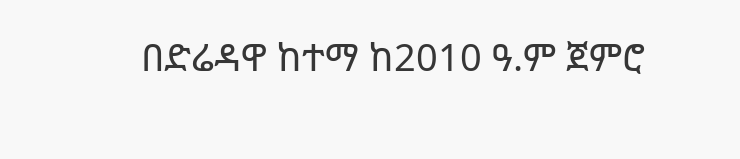በድሬዳዋ ከተማ ከ2010 ዓ.ም ጀምሮ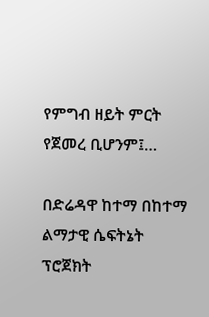የምግብ ዘይት ምርት የጀመረ ቢሆንም፤…

በድሬዳዋ ከተማ በከተማ ልማታዊ ሴፍትኔት ፕሮጀክት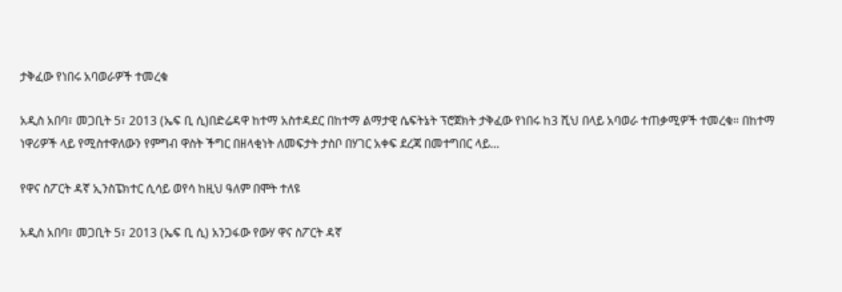ታቅፈው የነበሩ አባወራዎች ተመረቁ

አዲስ አበባ፣ መጋቢት 5፣ 2013 (ኤፍ ቢ ሲ)በድሬዳዋ ከተማ አስተዳደር በከተማ ልማታዊ ሴፍትኔት ፕሮጀክት ታቅፈው የነበሩ ከ3 ሺህ በላይ አባወራ ተጠቃሚዎች ተመረቁ። በከተማ ነዋሪዎች ላይ የሚስተዋለውን የምግብ ዋስት ችግር በዘላቂነት ለመፍታት ታስቦ በሃገር አቀፍ ደረጃ በመተግበር ላይ…

የዋና ስፖርት ዳኛ ኢንስፔክተር ሲሳይ ወየሳ ከዚህ ዓለም በሞት ተለዩ

አዲስ አበባ፣ መጋቢት 5፣ 2013 (ኤፍ ቢ ሲ) አንጋፋው የውሃ ዋና ስፖርት ዳኛ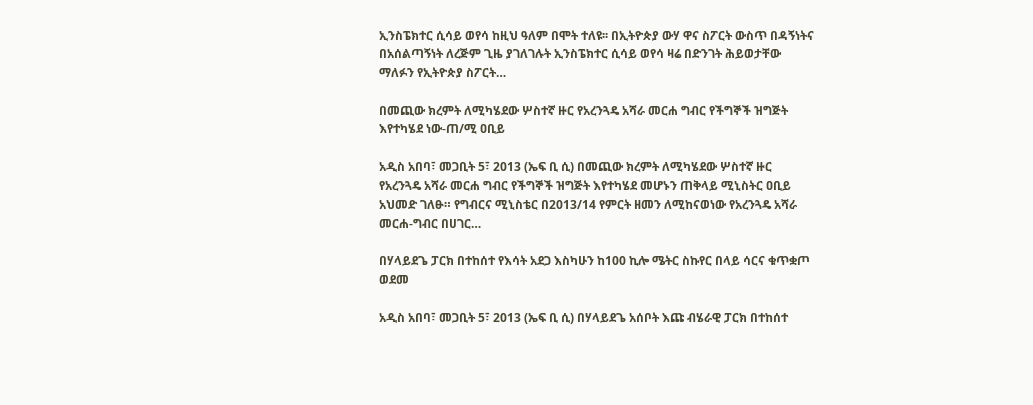ኢንስፔክተር ሲሳይ ወየሳ ከዚህ ዓለም በሞት ተለዩ፡፡ በኢትዮጵያ ውሃ ዋና ስፖርት ውስጥ በዳኝነትና በአሰልጣኝነት ለረጅም ጊዜ ያገለገሉት ኢንስፔክተር ሲሳይ ወየሳ ዛሬ በድንገት ሕይወታቸው ማለፉን የኢትዮጵያ ስፖርት…

በመጪው ክረምት ለሚካሄደው ሦስተኛ ዙር የአረንጓዴ አሻራ መርሐ ግብር የችግኞች ዝግጅት እየተካሄደ ነው-ጠ/ሚ ዐቢይ

አዲስ አበባ፣ መጋቢት 5፣ 2013 (ኤፍ ቢ ሲ) በመጪው ክረምት ለሚካሄደው ሦስተኛ ዙር የአረንጓዴ አሻራ መርሐ ግብር የችግኞች ዝግጅት እየተካሄደ መሆኑን ጠቅላይ ሚኒስትር ዐቢይ አህመድ ገለፁ። የግብርና ሚኒስቴር በ2013/14 የምርት ዘመን ለሚከናወነው የአረንጓዴ አሻራ መርሐ-ግብር በሀገር…

በሃላይደጌ ፓርክ በተከሰተ የእሳት አደጋ እስካሁን ከ100 ኪሎ ሜትር ስኩየር በላይ ሳርና ቁጥቋጦ ወደመ

አዲስ አበባ፣ መጋቢት 5፣ 2013 (ኤፍ ቢ ሲ) በሃላይደጌ አሰቦት እጩ ብሄራዊ ፓርክ በተከሰተ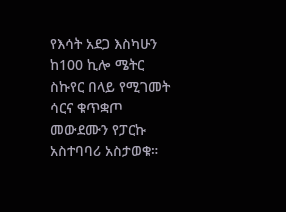የእሳት አደጋ እስካሁን ከ100 ኪሎ ሜትር ስኩየር በላይ የሚገመት ሳርና ቁጥቋጦ መውደሙን የፓርኩ አስተባባሪ አስታወቁ።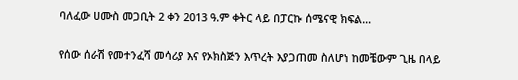ባለፈው ሀሙስ መጋቢት 2 ቀን 2013 ዓ.ም ቀትር ላይ በፓርኩ ሰሜናዊ ክፍል…

የሰው ሰራሽ የመተንፈሻ መሳሪያ እና የኦክስጅን እጥረት እያጋጠመ ስለሆነ ከመቼውም ጊዜ በላይ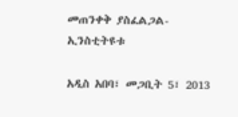መጠንቀቅ ያስፈልጋል- ኢንስቲትዩቱ

አዲስ አበባ፣ መጋቢት 5፣ 2013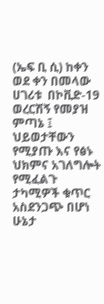(ኤፍ ቢ ሲ) ከቀን ወደ ቀን በመላው ሀገሪቱ  በኮቪድ-19 ወረርሽኝ የመያዝ ምጣኔ ፤ ህይወታቸውን የሚያጡ እና የፅኑ ህክምና አገለግሎት የሚፈልጉ ታካሚዎች ቁጥር አስደንጋጭ በሆነ ሁኔታ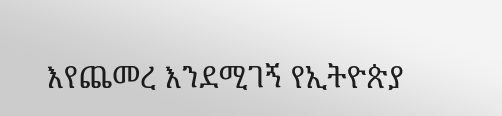እየጨመረ እንደሚገኝ የኢትዮጵያ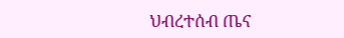ህብረተሰብ ጤና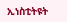ኢነስቲትዩት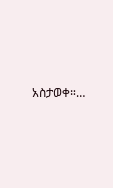አስታወቀ።…